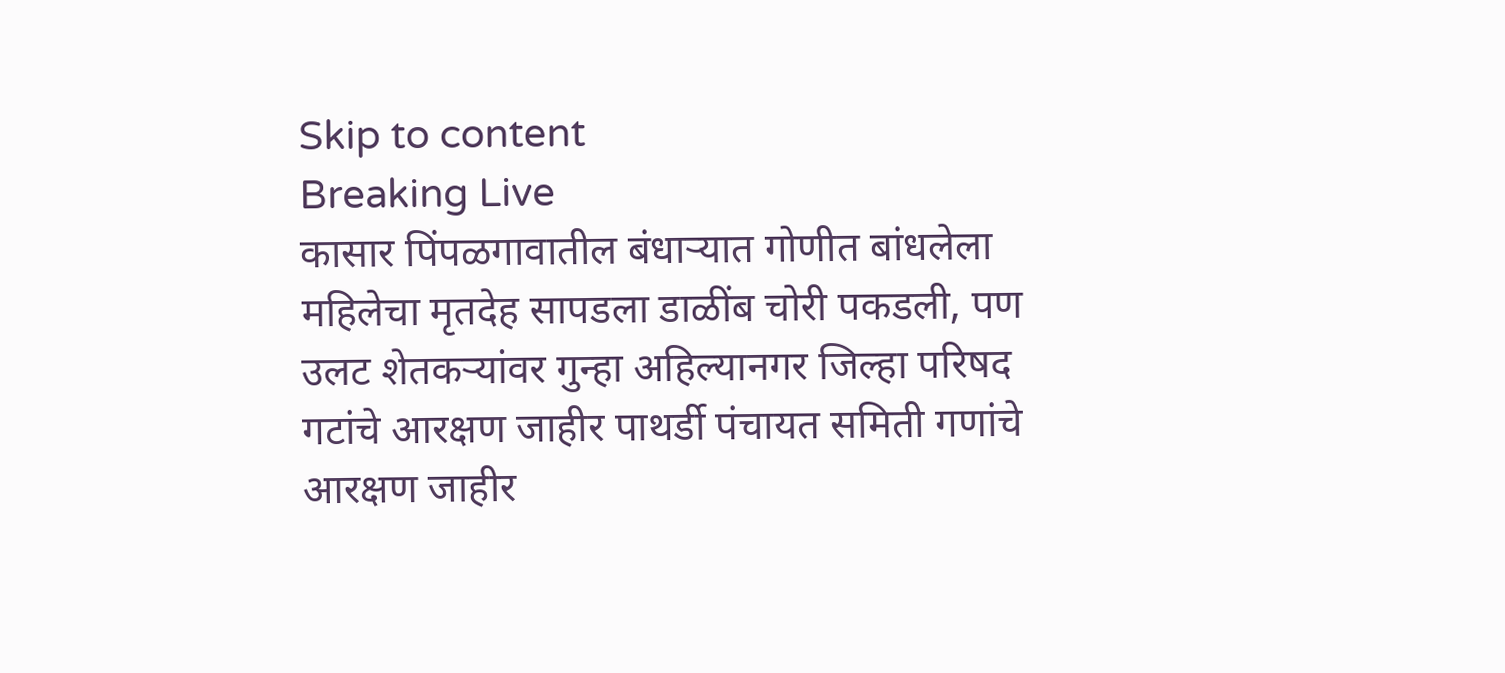Skip to content
Breaking Live
कासार पिंपळगावातील बंधार्‍यात गोणीत बांधलेला महिलेचा मृतदेह सापडला डाळींब चोरी पकडली, पण उलट शेतकर्‍यांवर गुन्हा अहिल्यानगर जिल्हा परिषद गटांचे आरक्षण जाहीर पाथर्डी पंचायत समिती गणांचे आरक्षण जाहीर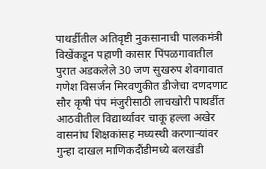पाथर्डीतील अतिवृष्टी नुकसानाची पालकमंत्री विखेंकडून पहाणी कासार पिंपळगावातील पुरात अडकलेले 30 जण सुखरुप शेवगावात गणेश विसर्जन मिरवणुकीत डीजेचा दणदणाट सौर कृषी पंप मंजुरीसाठी लाचखोरी पाथर्डीत आठवीतील विद्यार्थ्यावर चाकू हल्ला अखेर वासनांध शिक्षकांसह मध्यस्थी करणार्‍यांवर गुन्हा दाखल माणिकदौंडीमध्ये बलखंडी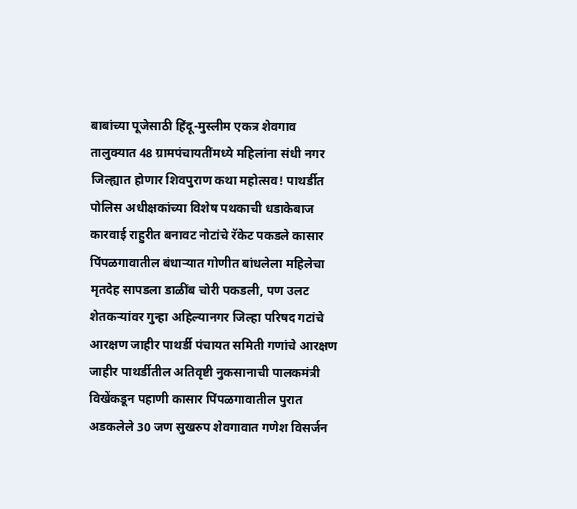बाबांच्या पूजेसाठी हिंदू-मुस्लीम एकत्र शेवगाव तालुक्यात 48 ग्रामपंचायतींमध्ये महिलांना संधी नगर जिल्ह्यात होणार शिवपुराण कथा महोत्सव! पाथर्डीत पोलिस अधीक्षकांच्या विशेष पथकाची धडाकेबाज कारवाई राहुरीत बनावट नोटांचे रॅकेट पकडले कासार पिंपळगावातील बंधार्‍यात गोणीत बांधलेला महिलेचा मृतदेह सापडला डाळींब चोरी पकडली, पण उलट शेतकर्‍यांवर गुन्हा अहिल्यानगर जिल्हा परिषद गटांचे आरक्षण जाहीर पाथर्डी पंचायत समिती गणांचे आरक्षण जाहीर पाथर्डीतील अतिवृष्टी नुकसानाची पालकमंत्री विखेंकडून पहाणी कासार पिंपळगावातील पुरात अडकलेले 30 जण सुखरुप शेवगावात गणेश विसर्जन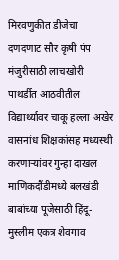मिरवणुकीत डीजेचा दणदणाट सौर कृषी पंप मंजुरीसाठी लाचखोरी पाथर्डीत आठवीतील विद्यार्थ्यावर चाकू हल्ला अखेर वासनांध शिक्षकांसह मध्यस्थी करणार्‍यांवर गुन्हा दाखल माणिकदौंडीमध्ये बलखंडी बाबांच्या पूजेसाठी हिंदू-मुस्लीम एकत्र शेवगाव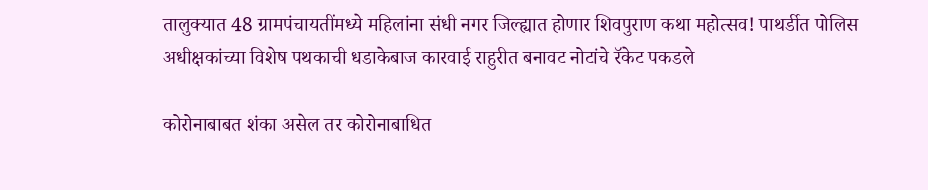तालुक्यात 48 ग्रामपंचायतींमध्ये महिलांना संधी नगर जिल्ह्यात होणार शिवपुराण कथा महोत्सव! पाथर्डीत पोलिस अधीक्षकांच्या विशेष पथकाची धडाकेबाज कारवाई राहुरीत बनावट नोटांचे रॅकेट पकडले

कोरोनाबाबत शंका असेल तर कोरोनाबाधित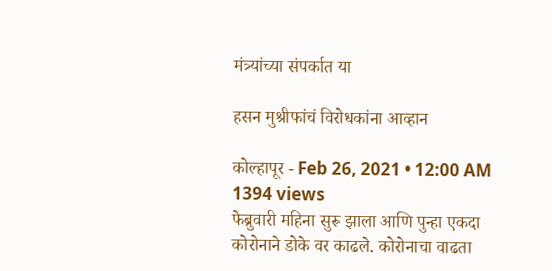मंत्र्यांच्या संपर्कात या

हसन मुश्रीफांचं विरोधकांना आव्हान

कोल्हापूर - Feb 26, 2021 • 12:00 AM 1394 views
फेब्रुवारी महिना सुरू झाला आणि पुन्हा एकदा कोरोनाने डोके वर काढले. कोरोनाचा वाढता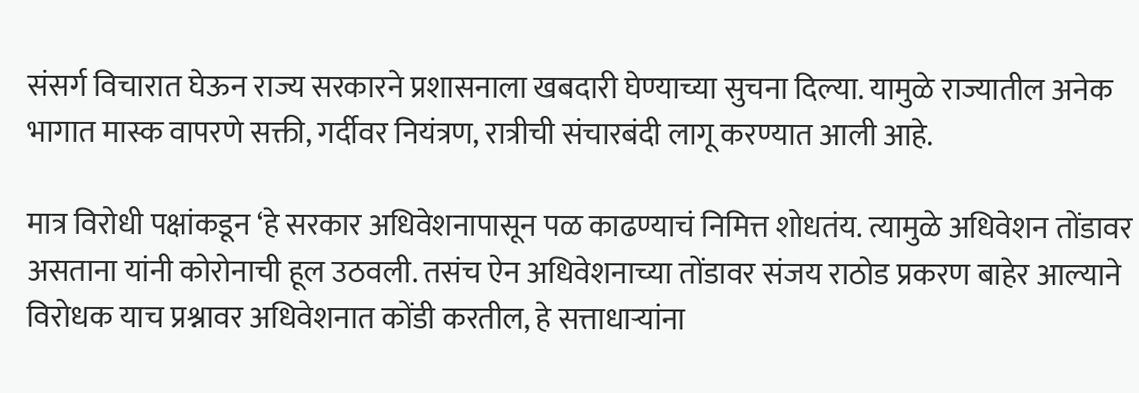संसर्ग विचारात घेऊन राज्य सरकारने प्रशासनाला खबदारी घेण्याच्या सुचना दिल्या. यामुळे राज्यातील अनेक भागात मास्क वापरणे सक्ती, गर्दीवर नियंत्रण, रात्रीची संचारबंदी लागू करण्यात आली आहे.

मात्र विरोधी पक्षांकडून ‘हे सरकार अधिवेशनापासून पळ काढण्याचं निमित्त शोधतंय. त्यामुळे अधिवेशन तोंडावर असताना यांनी कोरोनाची हूल उठवली. तसंच ऐन अधिवेशनाच्या तोंडावर संजय राठोड प्रकरण बाहेर आल्याने विरोधक याच प्रश्नावर अधिवेशनात कोंडी करतील, हे सत्ताधार्‍यांना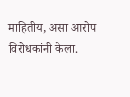माहितीय, असा आरोप विरोधकांनी केला.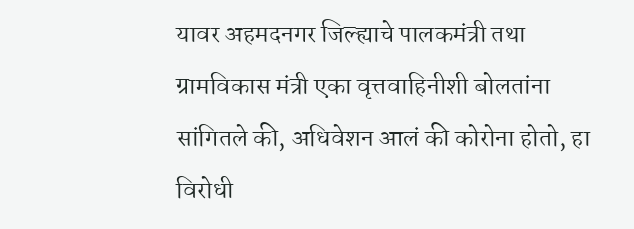यावर अहमदनगर जिल्ह्याचे पालकमंत्री तथा ग्रामविकास मंत्री एका वृत्तवाहिनीशी बोलतांना सांगितले की, अधिवेशन आलं की कोरोना होतो, हा विरोधी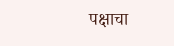पक्षाचा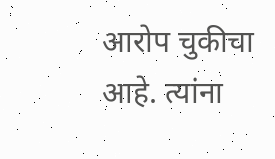आरोप चुकीचा आहे. त्यांना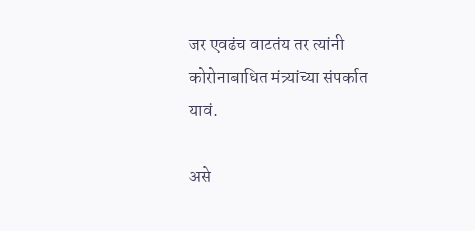जर एवढंच वाटतंय तर त्यांनी कोरोनाबाधित मंत्र्यांच्या संपर्कात यावं.

असे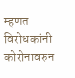म्हणत विरोधकांनी कोरोनावरुन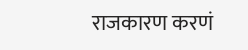राजकारण करणं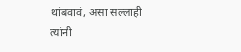थांबवावं, असा सल्लाही त्यांनी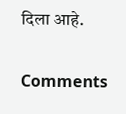दिला आहे.

Comments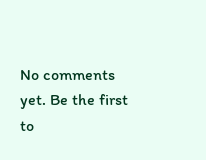No comments yet. Be the first to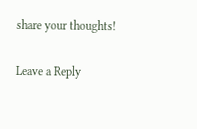share your thoughts!

Leave a Reply